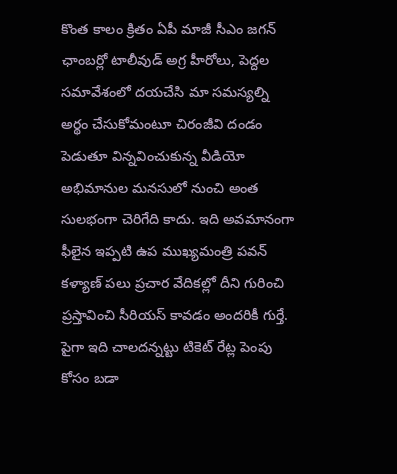కొంత కాలం క్రితం ఏపీ మాజీ సీఎం జగన్ ఛాంబర్లో టాలీవుడ్ అగ్ర హీరోలు, పెద్దల సమావేశంలో దయచేసి మా సమస్యల్ని అర్థం చేసుకోమంటూ చిరంజీవి దండం పెడుతూ విన్నవించుకున్న వీడియో అభిమానుల మనసులో నుంచి అంత సులభంగా చెరిగేది కాదు. ఇది అవమానంగా ఫీలైన ఇప్పటి ఉప ముఖ్యమంత్రి పవన్ కళ్యాణ్ పలు ప్రచార వేదికల్లో దీని గురించి ప్రస్తావించి సీరియస్ కావడం అందరికీ గుర్తే. పైగా ఇది చాలదన్నట్టు టికెట్ రేట్ల పెంపు కోసం బడా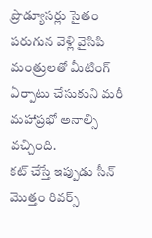ప్రొడ్యూసర్లు సైతం పరుగున వెళ్లి వైసిపి మంత్రులతో మీటింగ్ ఏర్పాటు చేసుకుని మరీ మహాప్రభో అనాల్సి వచ్చింది.
కట్ చేస్తే ఇప్పుడు సీన్ మొత్తం రివర్స్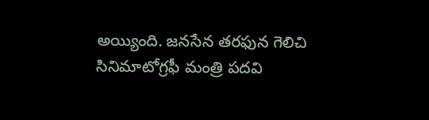అయ్యింది. జనసేన తరఫున గెలిచి సినిమాటోగ్రఫీ మంత్రి పదవి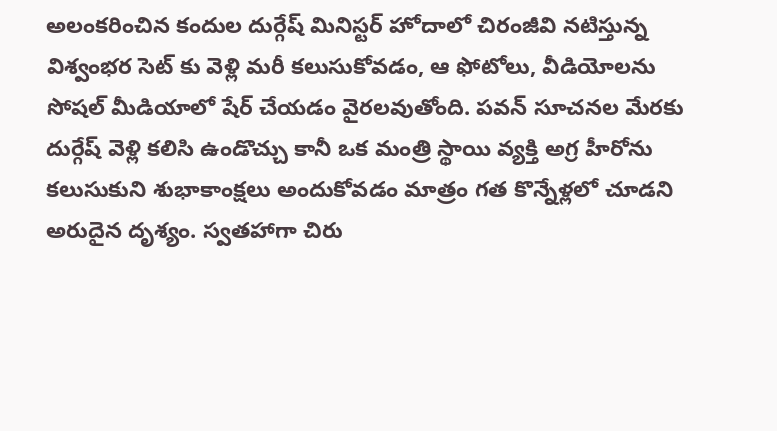అలంకరించిన కందుల దుర్గేష్ మినిస్టర్ హోదాలో చిరంజీవి నటిస్తున్న విశ్వంభర సెట్ కు వెళ్లి మరీ కలుసుకోవడం, ఆ ఫోటోలు, వీడియోలను సోషల్ మీడియాలో షేర్ చేయడం వైరలవుతోంది. పవన్ సూచనల మేరకు దుర్గేష్ వెళ్లి కలిసి ఉండొచ్చు కానీ ఒక మంత్రి స్థాయి వ్యక్తి అగ్ర హీరోను కలుసుకుని శుభాకాంక్షలు అందుకోవడం మాత్రం గత కొన్నేళ్లలో చూడని అరుదైన దృశ్యం. స్వతహాగా చిరు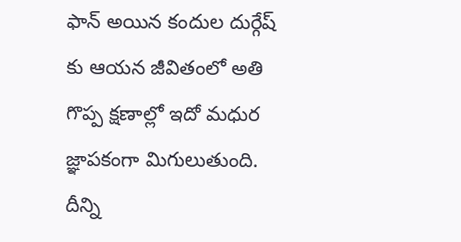ఫాన్ అయిన కందుల దుర్గేష్ కు ఆయన జీవితంలో అతి గొప్ప క్షణాల్లో ఇదో మధుర జ్ఞాపకంగా మిగులుతుంది.
దీన్ని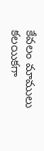కేవలం మాములు కలయికగా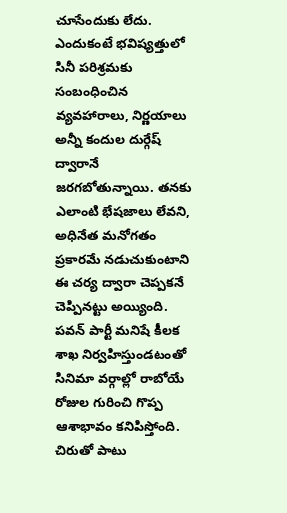చూసేందుకు లేదు. ఎందుకంటే భవిష్యత్తులో సినీ పరిశ్రమకు సంబంధించిన వ్యవహారాలు, నిర్ణయాలు అన్నీ కందుల దుర్గేష్ ద్వారానే జరగబోతున్నాయి. తనకు ఎలాంటి భేషజాలు లేవని, అధినేత మనోగతం ప్రకారమే నడుచుకుంటాని ఈ చర్య ద్వారా చెప్పకనే చెప్పినట్టు అయ్యింది. పవన్ పార్టీ మనిషే కీలక శాఖ నిర్వహిస్తుండటంతో సినిమా వర్గాల్లో రాబోయే రోజుల గురించి గొప్ప ఆశాభావం కనిపిస్తోంది. చిరుతో పాటు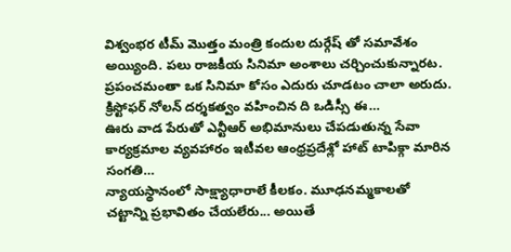విశ్వంభర టీమ్ మొత్తం మంత్రి కందుల దుర్గేష్ తో సమావేశం అయ్యింది. పలు రాజకీయ సినిమా అంశాలు చర్చించుకున్నారట.
ప్రపంచమంతా ఒక సినిమా కోసం ఎదురు చూడటం చాలా అరుదు. క్రిస్టోఫర్ నోలన్ దర్శకత్వం వహించిన ది ఒడిస్సీ ఈ…
ఊరు వాడ పేరుతో ఎన్టీఆర్ అభిమానులు చేపడుతున్న సేవా కార్యక్రమాల వ్యవహారం ఇటీవల ఆంధ్రప్రదేశ్లో హాట్ టాపిక్గా మారిన సంగతి…
న్యాయస్థానంలో సాక్ష్యాధారాలే కీలకం. మూఢనమ్మకాలతో చట్టాన్ని ప్రభావితం చేయలేరు... అయితే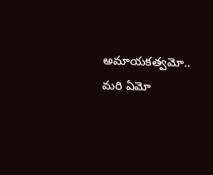అమాయకత్వమో.. మరి ఏమో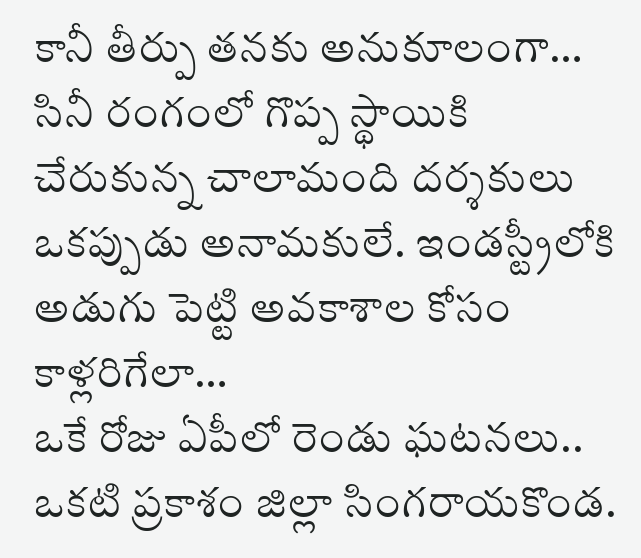కానీ తీర్పు తనకు అనుకూలంగా…
సినీ రంగంలో గొప్ప స్థాయికి చేరుకున్న చాలామంది దర్శకులు ఒకప్పుడు అనామకులే. ఇండస్ట్రీలోకి అడుగు పెట్టి అవకాశాల కోసం కాళ్లరిగేలా…
ఒకే రోజు ఏపీలో రెండు ఘటనలు.. ఒకటి ప్రకాశం జిల్లా సింగరాయకొండ.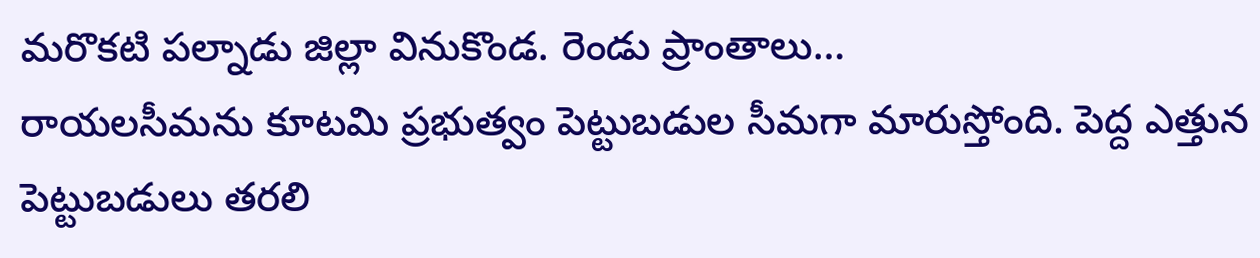మరొకటి పల్నాడు జిల్లా వినుకొండ. రెండు ప్రాంతాలు…
రాయలసీమను కూటమి ప్రభుత్వం పెట్టుబడుల సీమగా మారుస్తోంది. పెద్ద ఎత్తున పెట్టుబడులు తరలి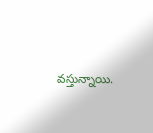వస్తున్నాయి.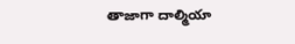తాజాగా దాల్మియా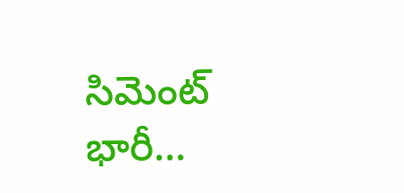సిమెంట్ భారీ…